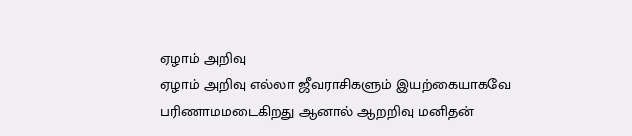ஏழாம் அறிவு
ஏழாம் அறிவு எல்லா ஜீவராசிகளும் இயற்கையாகவே பரிணாமமடைகிறது ஆனால் ஆறறிவு மனிதன்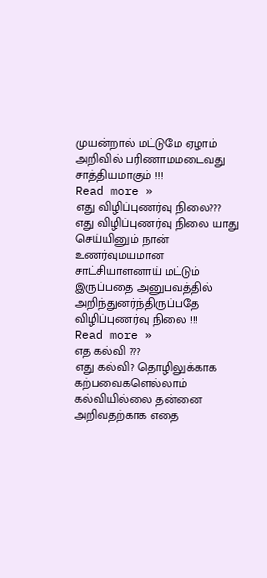முயன்றால் மட்டுமே ஏழாம் அறிவில் பரிணாமமடைவது சாத்தியமாகும் !!!
Read more »
எது விழிப்புணர்வு நிலை???
எது விழிப்புணர்வு நிலை யாது செய்யினும் நான் உணர்வுமயமான சாட்சியாளனாய் மட்டும் இருப்பதை அனுபவத்தில் அறிந்துனர்ந்திருப்பதே விழிப்புணர்வு நிலை !!!
Read more »
எத கல்வி ???
எது கல்வி? தொழிலுக்காக கற்பவைகளெல்லாம் கல்வியில்லை தன்னை அறிவதற்காக எதை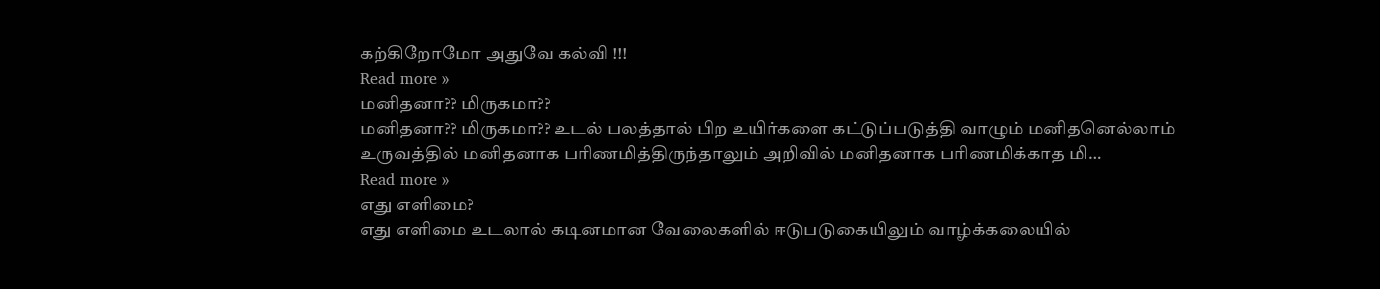கற்கிறோமோ அதுவே கல்வி !!!
Read more »
மனிதனா?? மிருகமா??
மனிதனா?? மிருகமா?? உடல் பலத்தால் பிற உயிர்களை கட்டுப்படுத்தி வாழும் மனிதனெல்லாம் உருவத்தில் மனிதனாக பரிணமித்திருந்தாலும் அறிவில் மனிதனாக பரிணமிக்காத மி…
Read more »
எது எளிமை?
எது எளிமை உடலால் கடினமான வேலைகளில் ஈடுபடுகையிலும் வாழ்க்கலையில்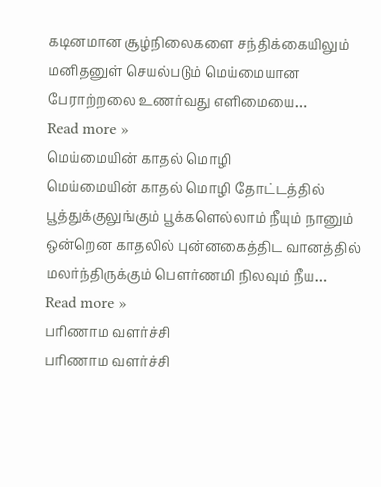கடினமான சூழ்நிலைகளை சந்திக்கையிலும் மனிதனுள் செயல்படும் மெய்மையான பேராற்றலை உணர்வது எளிமையை…
Read more »
மெய்மையின் காதல் மொழி
மெய்மையின் காதல் மொழி தோட்டத்தில் பூத்துக்குலுங்கும் பூக்களெல்லாம் நீயும் நானும் ஒன்றென காதலில் புன்னகைத்திட வானத்தில் மலர்ந்திருக்கும் பௌர்ணமி நிலவும் நீய…
Read more »
பரிணாம வளர்ச்சி
பரிணாம வளர்ச்சி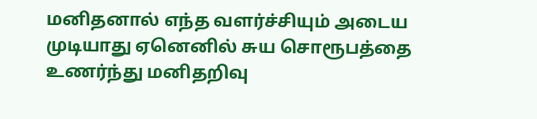மனிதனால் எந்த வளர்ச்சியும் அடைய முடியாது ஏனெனில் சுய சொரூபத்தை உணர்ந்து மனிதறிவு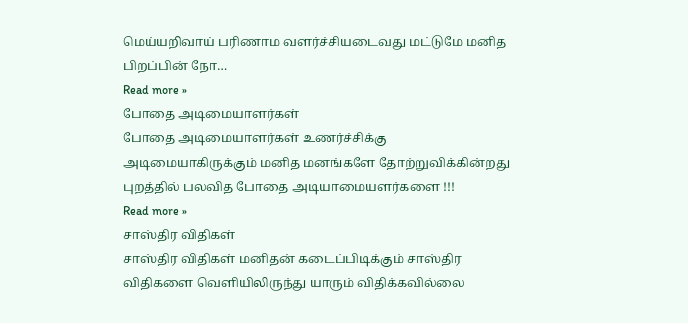மெய்யறிவாய் பரிணாம வளர்ச்சியடைவது மட்டுமே மனித பிறப்பின் நோ…
Read more »
போதை அடிமையாளர்கள்
போதை அடிமையாளர்கள் உணர்ச்சிக்கு அடிமையாகிருக்கும் மனித மனங்களே தோற்றுவிக்கின்றது புறத்தில் பலவித போதை அடியாமையளர்களை !!!
Read more »
சாஸ்திர விதிகள்
சாஸ்திர விதிகள் மனிதன் கடைப்பிடிக்கும் சாஸ்திர விதிகளை வெளியிலிருந்து யாரும் விதிக்கவில்லை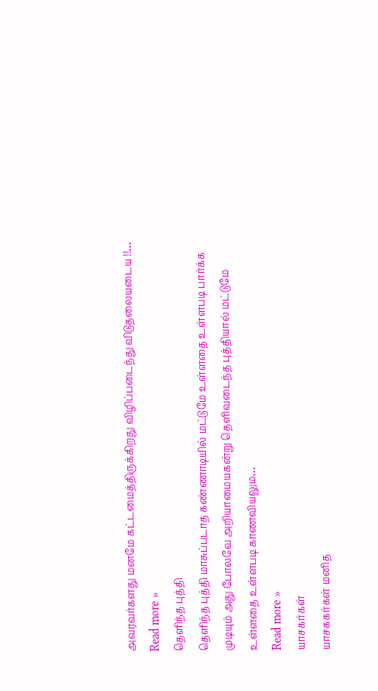அவரவர்களது மனமே கட்டமைத்திருக்கிறது விழிப்படைந்து விடுதலையடைய !!…
Read more »
தெளிந்த புத்தி
தெளிந்த புத்தி மாசுப்படாத கண்ணாடியில் மட்டுமே உள்ளதை உள்ளபடி பார்க்க முடியும் அது போலவே அறியாமையகன்று தெளிவடைந்த புத்தியால் மட்டுமே உள்ளதை உள்ளபடி காணவியலும…
Read more »
யாசகர்கள்
யாசககர்கள் மனித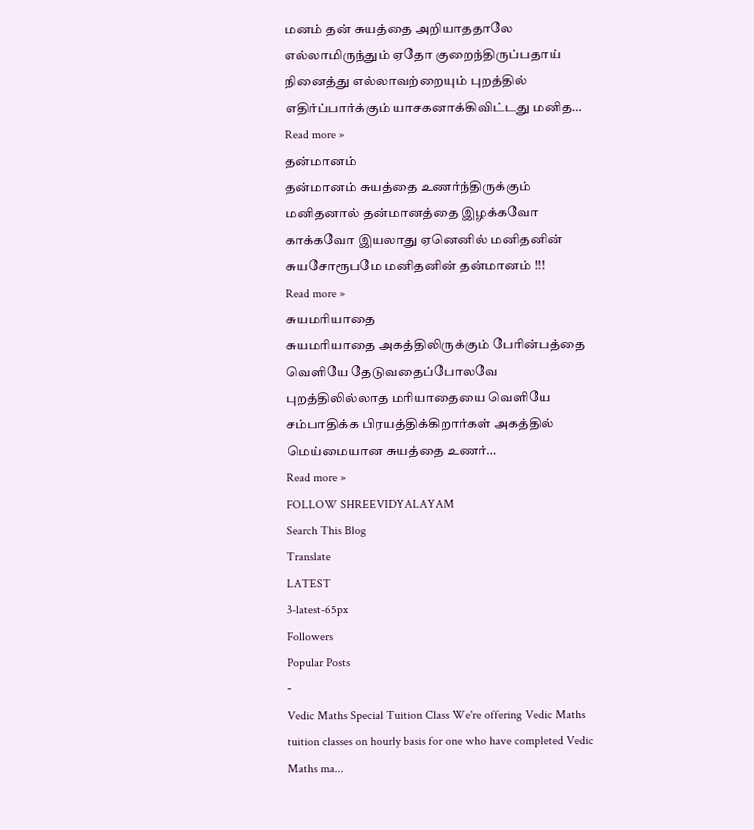மனம் தன் சுயத்தை அறியாததாலே எல்லாமிருந்தும் ஏதோ குறைந்திருப்பதாய் நினைத்து எல்லாவற்றையும் புறத்தில் எதிர்ப்பார்க்கும் யாசகனாக்கிவிட்டது மனித…
Read more »
தன்மானம்
தன்மானம் சுயத்தை உணர்ந்திருக்கும் மனிதனால் தன்மானத்தை இழக்கவோ காக்கவோ இயலாது ஏனெனில் மனிதனின் சுயசோரூபமே மனிதனின் தன்மானம் !!!
Read more »
சுயமரியாதை
சுயமரியாதை அகத்திலிருக்கும் பேரின்பத்தை வெளியே தேடுவதைப்போலவே புறத்திலில்லாத மரியாதையை வெளியே சம்பாதிக்க பிரயத்திக்கிறார்கள் அகத்தில் மெய்மையான சுயத்தை உணர்…
Read more »
FOLLOW SHREEVIDYALAYAM
Search This Blog
Translate
LATEST
3-latest-65px
Followers
Popular Posts
-
Vedic Maths Special Tuition Class We're offering Vedic Maths tuition classes on hourly basis for one who have completed Vedic Maths ma...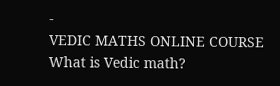-
VEDIC MATHS ONLINE COURSE What is Vedic math?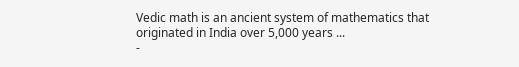Vedic math is an ancient system of mathematics that originated in India over 5,000 years ...
-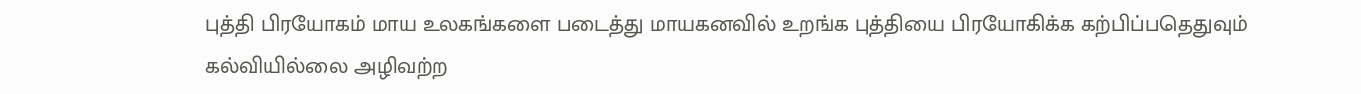புத்தி பிரயோகம் மாய உலகங்களை படைத்து மாயகனவில் உறங்க புத்தியை பிரயோகிக்க கற்பிப்பதெதுவும் கல்வியில்லை அழிவற்ற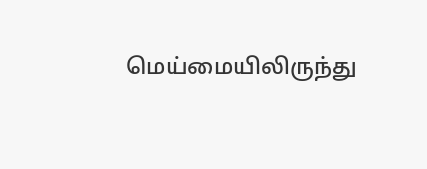மெய்மையிலிருந்து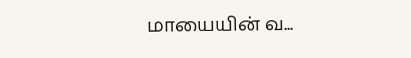மாயையின் வ...